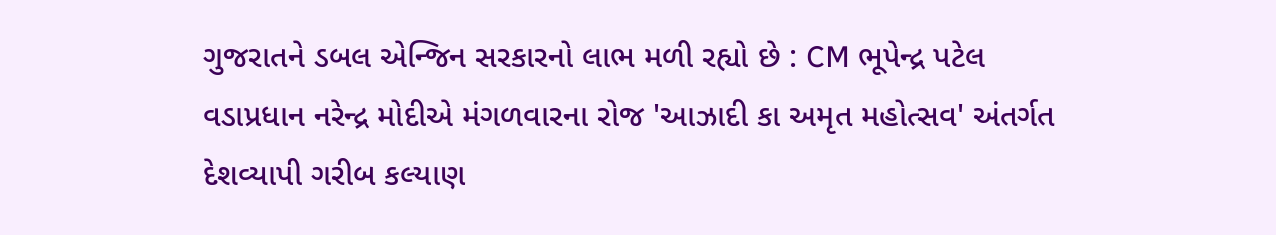ગુજરાતને ડબલ એન્જિન સરકારનો લાભ મળી રહ્યો છે : CM ભૂપેન્દ્ર પટેલ
વડાપ્રધાન નરેન્દ્ર મોદીએ મંગળવારના રોજ 'આઝાદી કા અમૃત મહોત્સવ' અંતર્ગત દેશવ્યાપી ગરીબ કલ્યાણ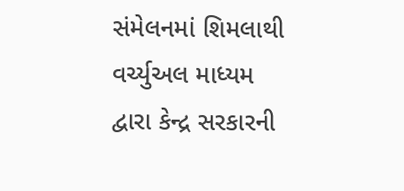સંમેલનમાં શિમલાથી વર્ચ્યુઅલ માધ્યમ દ્વારા કેન્દ્ર સરકારની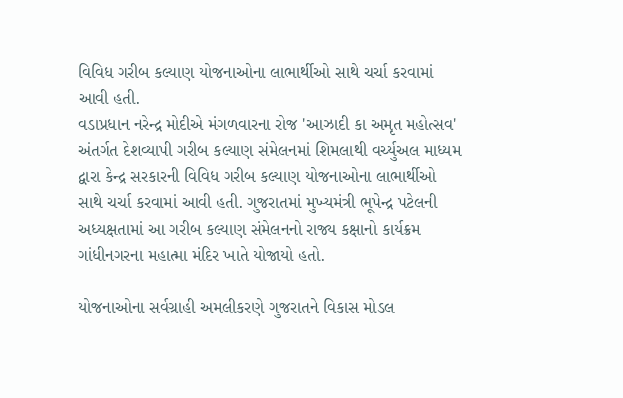વિવિધ ગરીબ કલ્યાણ યોજનાઓના લાભાર્થીઓ સાથે ચર્ચા કરવામાં આવી હતી.
વડાપ્રધાન નરેન્દ્ર મોદીએ મંગળવારના રોજ 'આઝાદી કા અમૃત મહોત્સવ' અંતર્ગત દેશવ્યાપી ગરીબ કલ્યાણ સંમેલનમાં શિમલાથી વર્ચ્યુઅલ માધ્યમ દ્વારા કેન્દ્ર સરકારની વિવિધ ગરીબ કલ્યાણ યોજનાઓના લાભાર્થીઓ સાથે ચર્ચા કરવામાં આવી હતી. ગુજરાતમાં મુખ્યમંત્રી ભૂપેન્દ્ર પટેલની અધ્યક્ષતામાં આ ગરીબ કલ્યાણ સંમેલનનો રાજ્ય કક્ષાનો કાર્યક્રમ ગાંધીનગરના મહાત્મા મંદિર ખાતે યોજાયો હતો.

યોજનાઓના સર્વગ્રાહી અમલીકરણે ગુજરાતને વિકાસ મોડલ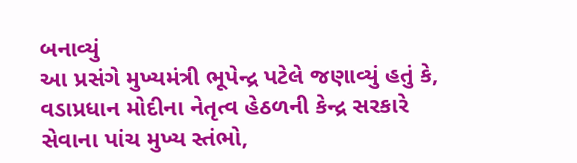બનાવ્યું
આ પ્રસંગે મુખ્યમંત્રી ભૂપેન્દ્ર પટેલે જણાવ્યું હતું કે, વડાપ્રધાન મોદીના નેતૃત્વ હેઠળની કેન્દ્ર સરકારે સેવાના પાંચ મુખ્ય સ્તંભો,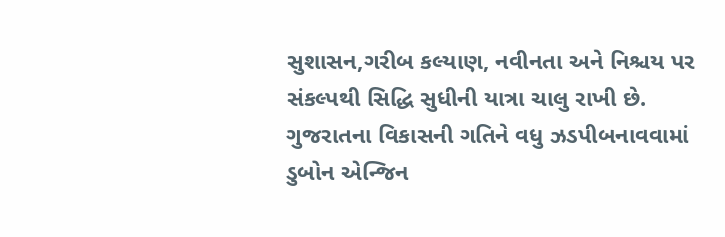સુશાસન,ગરીબ કલ્યાણ, નવીનતા અને નિશ્ચય પર સંકલ્પથી સિદ્ધિ સુધીની યાત્રા ચાલુ રાખી છે. ગુજરાતના વિકાસની ગતિને વધુ ઝડપીબનાવવામાં ડુબોન એન્જિન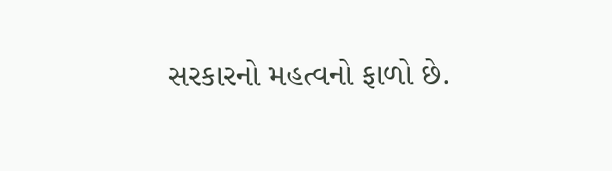સરકારનો મહત્વનો ફાળો છે.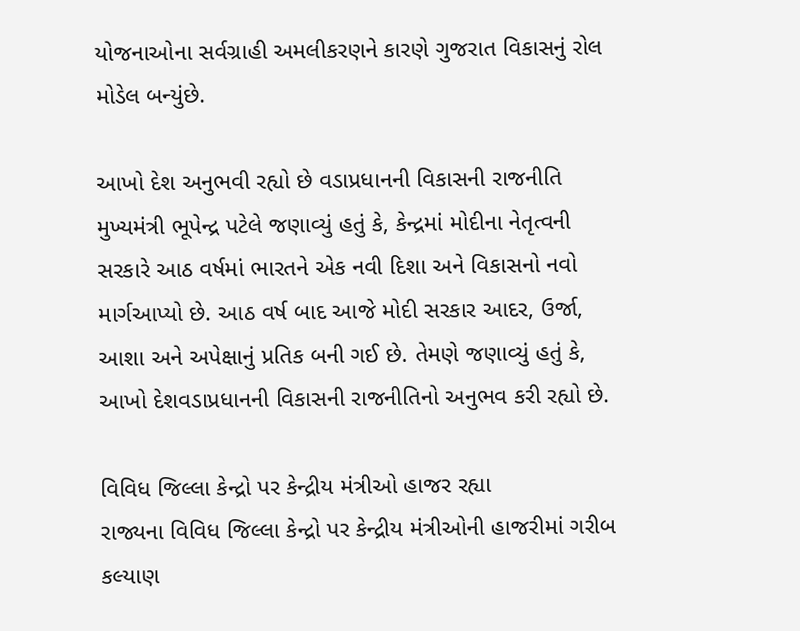યોજનાઓના સર્વગ્રાહી અમલીકરણને કારણે ગુજરાત વિકાસનું રોલ મોડેલ બન્યુંછે.

આખો દેશ અનુભવી રહ્યો છે વડાપ્રધાનની વિકાસની રાજનીતિ
મુખ્યમંત્રી ભૂપેન્દ્ર પટેલે જણાવ્યું હતું કે, કેન્દ્રમાં મોદીના નેતૃત્વની સરકારે આઠ વર્ષમાં ભારતને એક નવી દિશા અને વિકાસનો નવો માર્ગઆપ્યો છે. આઠ વર્ષ બાદ આજે મોદી સરકાર આદર, ઉર્જા, આશા અને અપેક્ષાનું પ્રતિક બની ગઈ છે. તેમણે જણાવ્યું હતું કે, આખો દેશવડાપ્રધાનની વિકાસની રાજનીતિનો અનુભવ કરી રહ્યો છે.

વિવિધ જિલ્લા કેન્દ્રો પર કેન્દ્રીય મંત્રીઓ હાજર રહ્યા
રાજ્યના વિવિધ જિલ્લા કેન્દ્રો પર કેન્દ્રીય મંત્રીઓની હાજરીમાં ગરીબ કલ્યાણ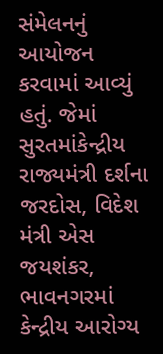સંમેલનનું આયોજન કરવામાં આવ્યું હતું. જેમાં સુરતમાંકેન્દ્રીય રાજ્યમંત્રી દર્શના જરદોસ, વિદેશ મંત્રી એસ જયશંકર, ભાવનગરમાં કેન્દ્રીય આરોગ્ય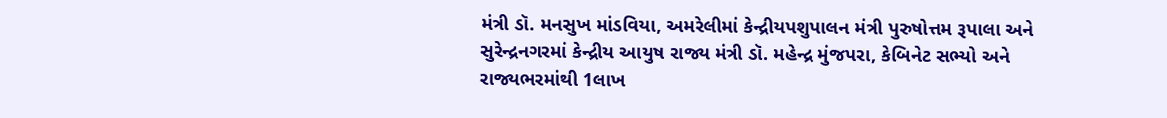મંત્રી ડૉ. મનસુખ માંડવિયા, અમરેલીમાં કેન્દ્રીયપશુપાલન મંત્રી પુરુષોત્તમ રૂપાલા અને સુરેન્દ્રનગરમાં કેન્દ્રીય આયુષ રાજ્ય મંત્રી ડૉ. મહેન્દ્ર મુંજપરા, કેબિનેટ સભ્યો અને રાજ્યભરમાંથી 1લાખ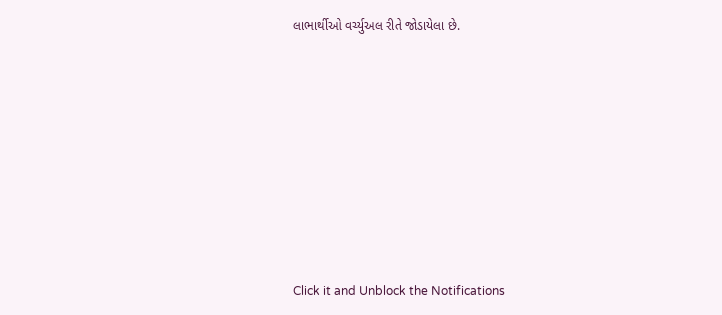લાભાર્થીઓ વર્ચ્યુઅલ રીતે જોડાયેલા છે.












Click it and Unblock the Notifications